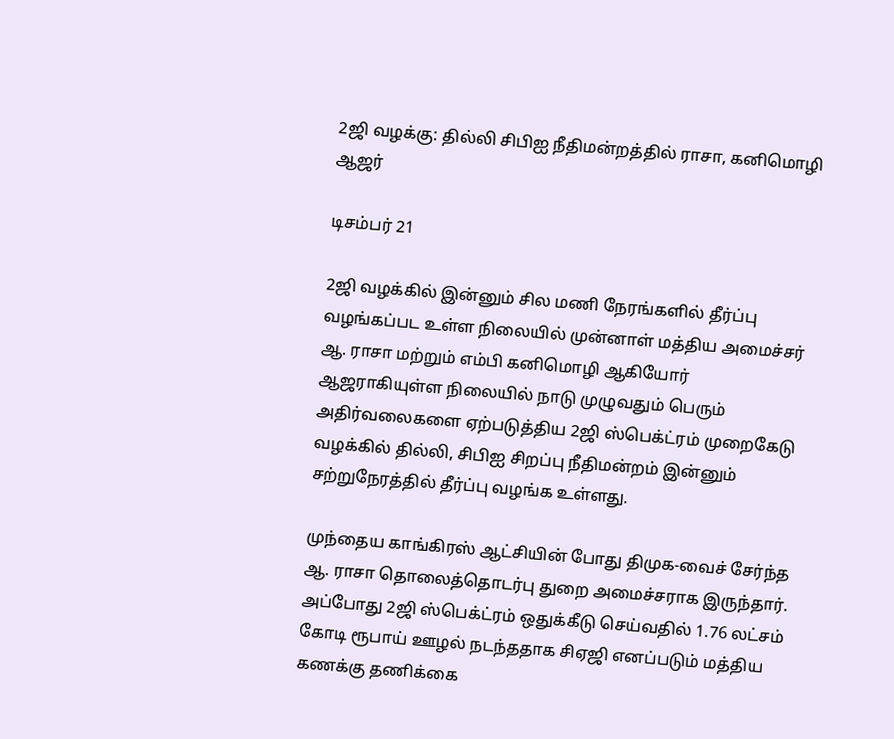2ஜி வழக்கு: தில்லி சிபிஐ நீதிமன்றத்தில் ராசா, கனிமொழி ஆஜர்

டிசம்பர் 21

2ஜி வழக்கில் இன்னும் சில மணி நேரங்களில் தீர்ப்பு வழங்கப்பட உள்ள நிலையில் முன்னாள் மத்திய அமைச்சர் ஆ. ராசா மற்றும் எம்பி கனிமொழி ஆகியோர் ஆஜராகியுள்ள நிலையில் நாடு முழுவதும் பெரும் அதிர்வலைகளை ஏற்படுத்திய 2ஜி ஸ்பெக்ட்ரம் முறைகேடு வழக்கில் தில்லி, சிபிஐ சிறப்பு நீதிமன்றம் இன்னும் சற்றுநேரத்தில் தீர்ப்பு வழங்க உள்ளது.

முந்தைய காங்கிரஸ் ஆட்சியின் போது திமுக-வைச் சேர்ந்த ஆ. ராசா தொலைத்தொடர்பு துறை அமைச்சராக இருந்தார். அப்போது 2ஜி ஸ்பெக்ட்ரம் ஒதுக்கீடு செய்வதில் 1.76 லட்சம் கோடி ரூபாய் ஊழல் நடந்ததாக சிஏஜி எனப்படும் மத்திய கணக்கு தணிக்கை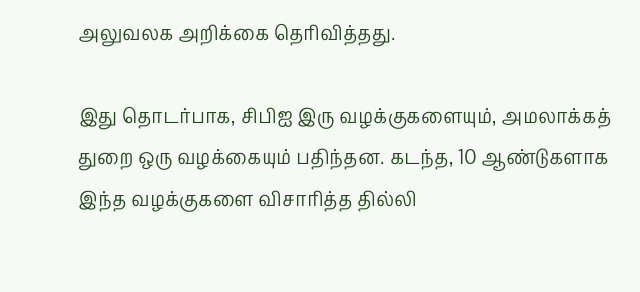அலுவலக அறிக்கை தெரிவித்தது.

இது தொடர்பாக, சிபிஐ இரு வழக்குகளையும், அமலாக்கத் துறை ஒரு வழக்கையும் பதிந்தன. கடந்த, 10 ஆண்டுகளாக இந்த வழக்குகளை விசாரித்த தில்லி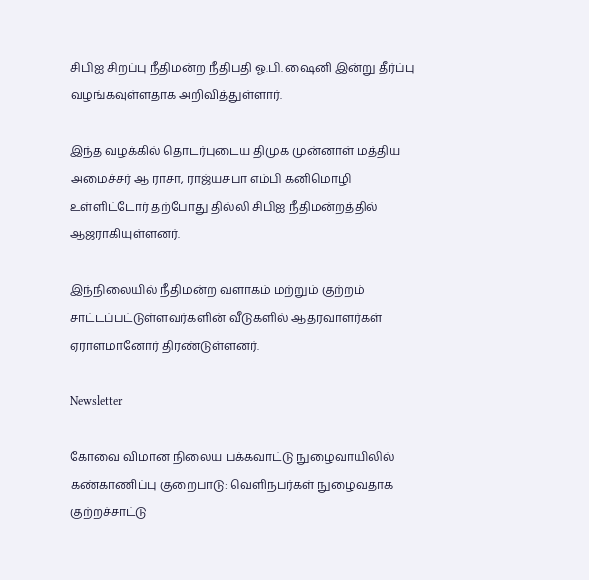சிபிஐ சிறப்பு நீதிமன்ற நீதிபதி ஓ.பி. ஷைனி இன்று தீர்ப்பு வழங்கவுள்ளதாக அறிவித்துள்ளார்.

இந்த வழக்கில் தொடர்புடைய திமுக முன்னாள் மத்திய அமைச்சர் ஆ ராசா, ராஜ்யசபா எம்பி கனிமொழி உள்ளிட்டோர் தற்போது தில்லி சிபிஐ நீதிமன்றத்தில் ஆஜராகியுள்ளனர்.

இந்நிலையில் நீதிமன்ற வளாகம் மற்றும் குற்றம் சாட்டப்பட்டுள்ளவர்களின் வீடுகளில் ஆதரவாளர்கள் ஏராளமானோர் திரண்டுள்ளனர்.

Newsletter

கோவை விமான நிலைய பக்கவாட்டு நுழைவாயிலில் கண்காணிப்பு குறைபாடு: வெளிநபர்கள் நுழைவதாக குற்றச்சாட்டு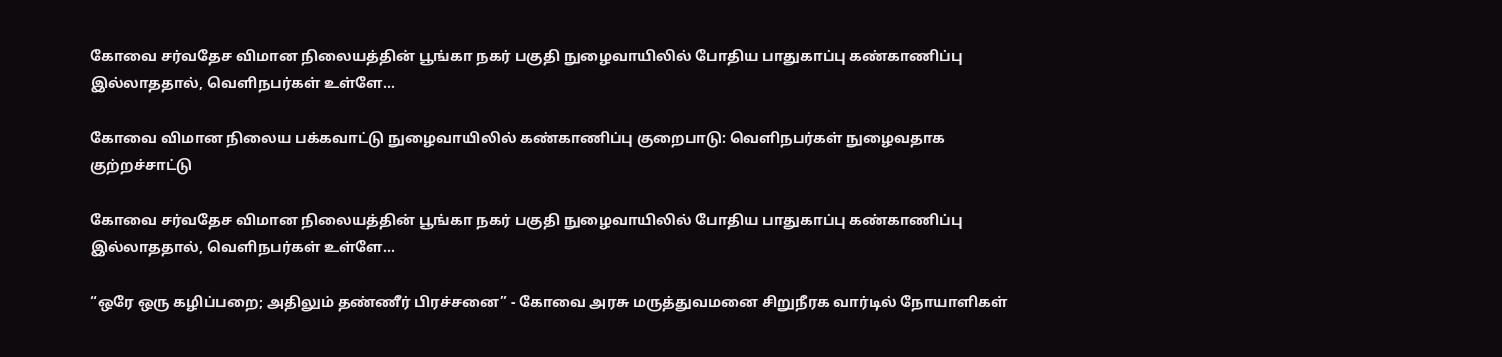கோவை சர்வதேச விமான நிலையத்தின் பூங்கா நகர் பகுதி நுழைவாயிலில் போதிய பாதுகாப்பு கண்காணிப்பு இல்லாததால், வெளிநபர்கள் உள்ளே...

கோவை விமான நிலைய பக்கவாட்டு நுழைவாயிலில் கண்காணிப்பு குறைபாடு: வெளிநபர்கள் நுழைவதாக குற்றச்சாட்டு

கோவை சர்வதேச விமான நிலையத்தின் பூங்கா நகர் பகுதி நுழைவாயிலில் போதிய பாதுகாப்பு கண்காணிப்பு இல்லாததால், வெளிநபர்கள் உள்ளே...

“ஒரே ஒரு கழிப்பறை; அதிலும் தண்ணீர் பிரச்சனை” - கோவை அரசு மருத்துவமனை சிறுநீரக வார்டில் நோயாளிகள்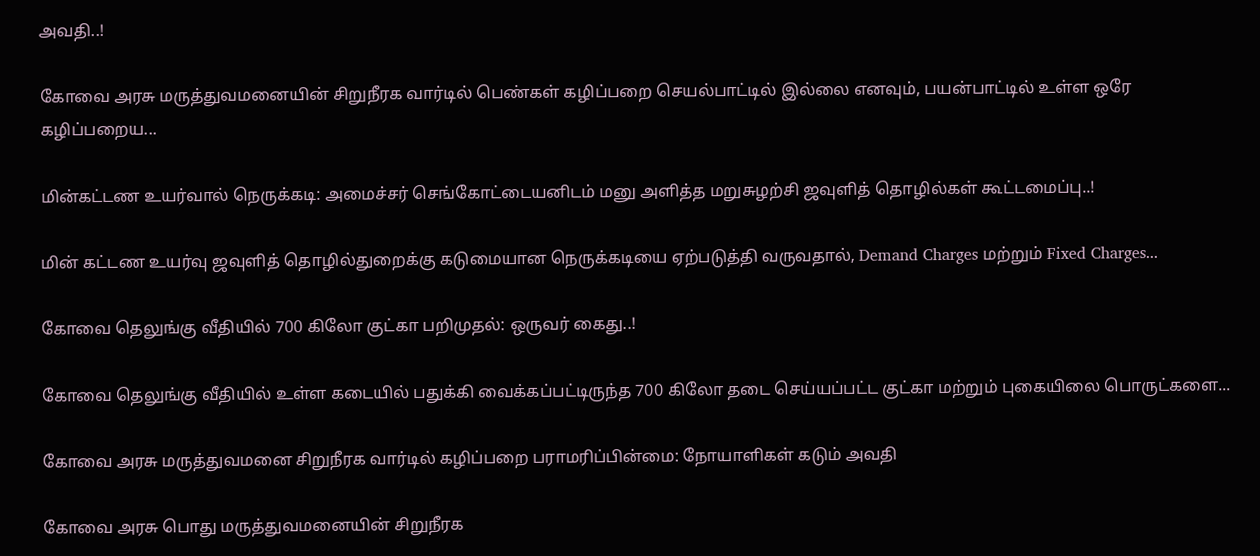அவதி..!

கோவை அரசு மருத்துவமனையின் சிறுநீரக வார்டில் பெண்கள் கழிப்பறை செயல்பாட்டில் இல்லை எனவும், பயன்பாட்டில் உள்ள ஒரே கழிப்பறைய...

மின்கட்டண உயர்வால் நெருக்கடி: அமைச்சர் செங்கோட்டையனிடம் மனு அளித்த மறுசுழற்சி ஜவுளித் தொழில்கள் கூட்டமைப்பு..!

மின் கட்டண உயர்வு ஜவுளித் தொழில்துறைக்கு கடுமையான நெருக்கடியை ஏற்படுத்தி வருவதால், Demand Charges மற்றும் Fixed Charges...

கோவை தெலுங்கு வீதியில் 700 கிலோ குட்கா பறிமுதல்: ஒருவர் கைது..!

கோவை தெலுங்கு வீதியில் உள்ள கடையில் பதுக்கி வைக்கப்பட்டிருந்த 700 கிலோ தடை செய்யப்பட்ட குட்கா மற்றும் புகையிலை பொருட்களை...

கோவை அரசு மருத்துவமனை சிறுநீரக வார்டில் கழிப்பறை பராமரிப்பின்மை: நோயாளிகள் கடும் அவதி

கோவை அரசு பொது மருத்துவமனையின் சிறுநீரக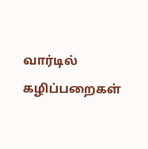வார்டில் கழிப்பறைகள்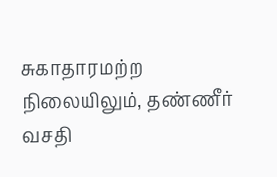சுகாதாரமற்ற நிலையிலும், தண்ணீர் வசதி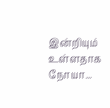இன்றியும் உள்ளதாக நோயா...